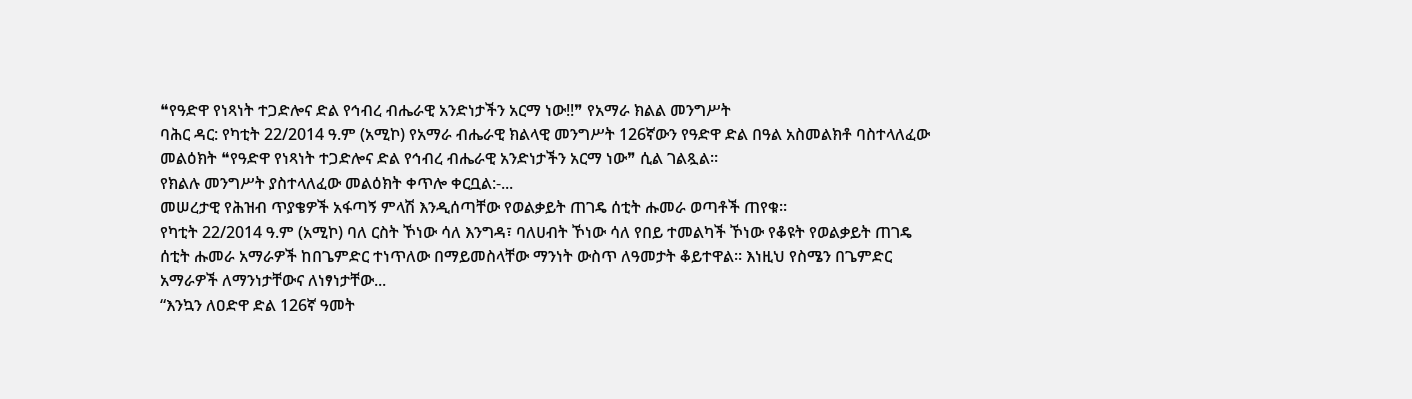❝የዓድዋ የነጻነት ተጋድሎና ድል የኅብረ ብሔራዊ አንድነታችን አርማ ነው!!❞ የአማራ ክልል መንግሥት
ባሕር ዳር: የካቲት 22/2014 ዓ.ም (አሚኮ) የአማራ ብሔራዊ ክልላዊ መንግሥት 126ኛውን የዓድዋ ድል በዓል አስመልክቶ ባስተላለፈው መልዕክት ❝የዓድዋ የነጻነት ተጋድሎና ድል የኅብረ ብሔራዊ አንድነታችን አርማ ነው❞ ሲል ገልጿል።
የክልሉ መንግሥት ያስተላለፈው መልዕክት ቀጥሎ ቀርቧል:-...
መሠረታዊ የሕዝብ ጥያቄዎች አፋጣኝ ምላሽ እንዲሰጣቸው የወልቃይት ጠገዴ ሰቲት ሑመራ ወጣቶች ጠየቁ፡፡
የካቲት 22/2014 ዓ.ም (አሚኮ) ባለ ርስት ኾነው ሳለ እንግዳ፣ ባለሀብት ኾነው ሳለ የበይ ተመልካች ኾነው የቆዩት የወልቃይት ጠገዴ ሰቲት ሑመራ አማራዎች ከበጌምድር ተነጥለው በማይመስላቸው ማንነት ውስጥ ለዓመታት ቆይተዋል። እነዚህ የስሜን በጌምድር አማራዎች ለማንነታቸውና ለነፃነታቸው...
“እንኳን ለዐድዋ ድል 126ኛ ዓመት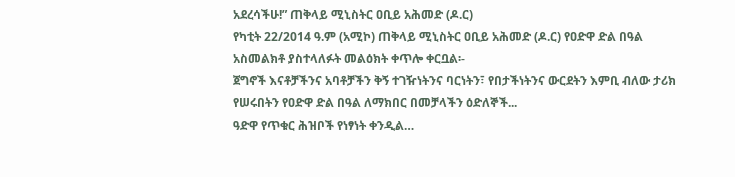አደረሳችሁ!” ጠቅላይ ሚኒስትር ዐቢይ አሕመድ (ዶ.ር)
የካቲት 22/2014 ዓ.ም (አሚኮ) ጠቅላይ ሚኒስትር ዐቢይ አሕመድ (ዶ.ር) የዐድዋ ድል በዓል አስመልክቶ ያስተላለፉት መልዕክት ቀጥሎ ቀርቧል፡-
ጀግኖች እናቶቻችንና አባቶቻችን ቅኝ ተገዥነትንና ባርነትን፣ የበታችነትንና ውርደትን እምቢ ብለው ታሪክ የሠሩበትን የዐድዋ ድል በዓል ለማክበር በመቻላችን ዕድለኞች...
ዓድዋ የጥቁር ሕዝቦች የነፃነት ቀንዲል…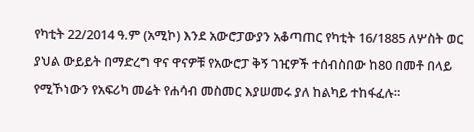የካቲት 22/2014 ዓ.ም (አሚኮ) እንደ አውሮፓውያን አቆጣጠር የካቲት 16/1885 ለሦስት ወር ያህል ውይይት በማድረግ ዋና ዋናዎቹ የአውሮፓ ቅኝ ገዢዎች ተሰብስበው ከ80 በመቶ በላይ የሚኾነውን የአፍሪካ መሬት የሐሳብ መስመር እያሠመሩ ያለ ከልካይ ተከፋፈሉ።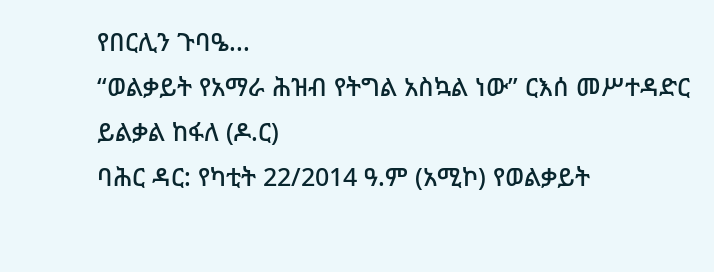የበርሊን ጉባዔ...
“ወልቃይት የአማራ ሕዝብ የትግል አስኳል ነው” ርእሰ መሥተዳድር ይልቃል ከፋለ (ዶ.ር)
ባሕር ዳር: የካቲት 22/2014 ዓ.ም (አሚኮ) የወልቃይት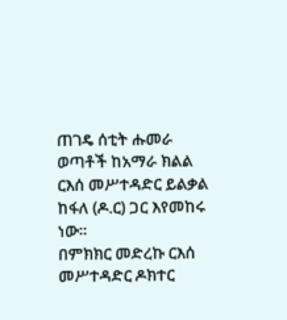ጠገዴ ሰቲት ሑመራ ወጣቶች ከአማራ ክልል ርእሰ መሥተዳድር ይልቃል ከፋለ (ዶ.ር) ጋር እየመከሩ ነው።
በምክክር መድረኩ ርእሰ መሥተዳድር ዶክተር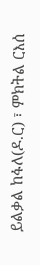ይልቃል ከፋለ(ዶ.ር) ፣ ምክትል ርእሰ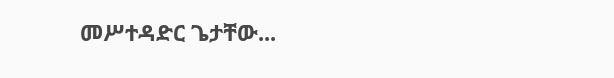መሥተዳድር ጌታቸው...